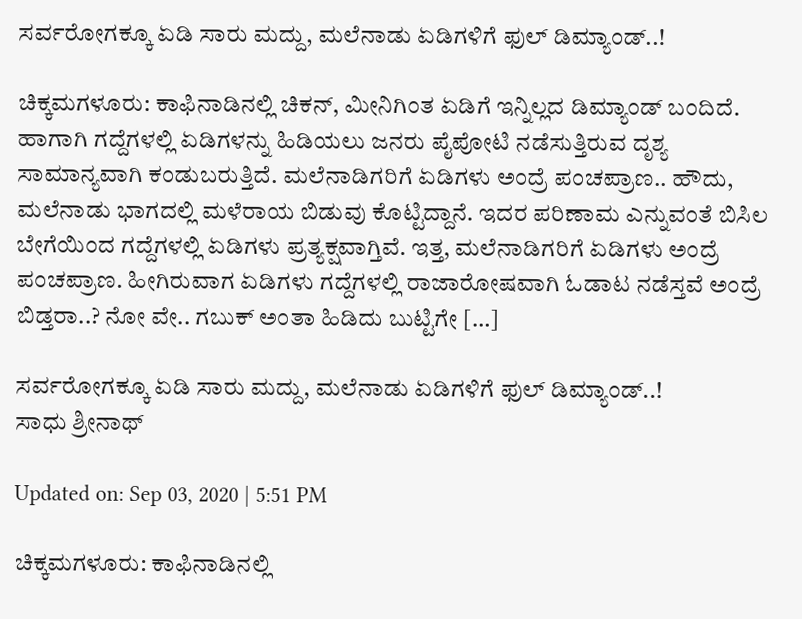ಸರ್ವರೋಗಕ್ಕೂ ಏಡಿ ಸಾರು ಮದ್ದು, ಮಲೆನಾಡು ಏಡಿಗಳಿಗೆ ಫುಲ್ ಡಿಮ್ಯಾಂಡ್..!

ಚಿಕ್ಕಮಗಳೂರು: ಕಾಫಿನಾಡಿನಲ್ಲಿ ಚಿಕನ್, ಮೀನಿಗಿಂತ ಏಡಿಗೆ ಇನ್ನಿಲ್ಲದ ಡಿಮ್ಯಾಂಡ್ ಬಂದಿದೆ. ಹಾಗಾಗಿ ಗದ್ದೆಗಳಲ್ಲಿ ಏಡಿಗಳನ್ನು ಹಿಡಿಯಲು ಜನರು ಪೈಪೋಟಿ ನಡೆಸುತ್ತಿರುವ ದೃಶ್ಯ ಸಾಮಾನ್ಯವಾಗಿ ಕಂಡುಬರುತ್ತಿದೆ. ಮಲೆನಾಡಿಗರಿಗೆ ಏಡಿಗಳು ಅಂದ್ರೆ ಪಂಚಪ್ರಾಣ.. ಹೌದು, ಮಲೆನಾಡು ಭಾಗದಲ್ಲಿ ಮಳೆರಾಯ ಬಿಡುವು ಕೊಟ್ಟಿದ್ದಾನೆ. ಇದರ ಪರಿಣಾಮ ಎನ್ನುವಂತೆ ಬಿಸಿಲ ಬೇಗೆಯಿಂದ ಗದ್ದೆಗಳಲ್ಲಿ ಏಡಿಗಳು ಪ್ರತ್ಯಕ್ಷವಾಗ್ತಿವೆ. ಇತ್ತ, ಮಲೆನಾಡಿಗರಿಗೆ ಏಡಿಗಳು ಅಂದ್ರೆ ಪಂಚಪ್ರಾಣ. ಹೀಗಿರುವಾಗ ಏಡಿಗಳು ಗದ್ದೆಗಳಲ್ಲಿ ರಾಜಾರೋಷವಾಗಿ ಓಡಾಟ ನಡೆಸ್ತವೆ ಅಂದ್ರೆ ಬಿಡ್ತರಾ..? ನೋ ವೇ.. ಗಬುಕ್ ಅಂತಾ ಹಿಡಿದು ಬುಟ್ಟಿಗೇ […]

ಸರ್ವರೋಗಕ್ಕೂ ಏಡಿ ಸಾರು ಮದ್ದು, ಮಲೆನಾಡು ಏಡಿಗಳಿಗೆ ಫುಲ್ ಡಿಮ್ಯಾಂಡ್..!
ಸಾಧು ಶ್ರೀನಾಥ್

Updated on: Sep 03, 2020 | 5:51 PM

ಚಿಕ್ಕಮಗಳೂರು: ಕಾಫಿನಾಡಿನಲ್ಲಿ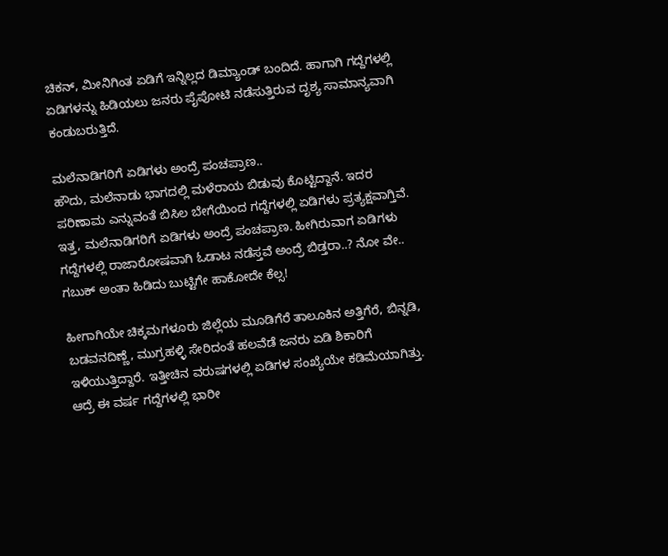ಚಿಕನ್, ಮೀನಿಗಿಂತ ಏಡಿಗೆ ಇನ್ನಿಲ್ಲದ ಡಿಮ್ಯಾಂಡ್ ಬಂದಿದೆ. ಹಾಗಾಗಿ ಗದ್ದೆಗಳಲ್ಲಿ ಏಡಿಗಳನ್ನು ಹಿಡಿಯಲು ಜನರು ಪೈಪೋಟಿ ನಡೆಸುತ್ತಿರುವ ದೃಶ್ಯ ಸಾಮಾನ್ಯವಾಗಿ ಕಂಡುಬರುತ್ತಿದೆ.

ಮಲೆನಾಡಿಗರಿಗೆ ಏಡಿಗಳು ಅಂದ್ರೆ ಪಂಚಪ್ರಾಣ..
ಹೌದು, ಮಲೆನಾಡು ಭಾಗದಲ್ಲಿ ಮಳೆರಾಯ ಬಿಡುವು ಕೊಟ್ಟಿದ್ದಾನೆ. ಇದರ ಪರಿಣಾಮ ಎನ್ನುವಂತೆ ಬಿಸಿಲ ಬೇಗೆಯಿಂದ ಗದ್ದೆಗಳಲ್ಲಿ ಏಡಿಗಳು ಪ್ರತ್ಯಕ್ಷವಾಗ್ತಿವೆ. ಇತ್ತ, ಮಲೆನಾಡಿಗರಿಗೆ ಏಡಿಗಳು ಅಂದ್ರೆ ಪಂಚಪ್ರಾಣ. ಹೀಗಿರುವಾಗ ಏಡಿಗಳು ಗದ್ದೆಗಳಲ್ಲಿ ರಾಜಾರೋಷವಾಗಿ ಓಡಾಟ ನಡೆಸ್ತವೆ ಅಂದ್ರೆ ಬಿಡ್ತರಾ..? ನೋ ವೇ.. ಗಬುಕ್ ಅಂತಾ ಹಿಡಿದು ಬುಟ್ಟಿಗೇ ಹಾಕೋದೇ ಕೆಲ್ಸ!

ಹೀಗಾಗಿಯೇ ಚಿಕ್ಕಮಗಳೂರು ಜಿಲ್ಲೆಯ ಮೂಡಿಗೆರೆ ತಾಲೂಕಿನ ಅತ್ತಿಗೆರೆ, ಬಿನ್ನಡಿ, ಬಡವನದಿಣ್ಣೆ, ಮುಗ್ರಹಳ್ಳಿ ಸೇರಿದಂತೆ ಹಲವೆಡೆ ಜನರು ಏಡಿ ಶಿಕಾರಿಗೆ ಇಳಿಯುತ್ತಿದ್ದಾರೆ. ಇತ್ತೀಚಿನ ವರುಷಗಳಲ್ಲಿ ಏಡಿಗಳ ಸಂಖ್ಯೆಯೇ ಕಡಿಮೆಯಾಗಿತ್ತು. ಆದ್ರೆ ಈ ವರ್ಷ ಗದ್ದೆಗಳಲ್ಲಿ ಭಾರೀ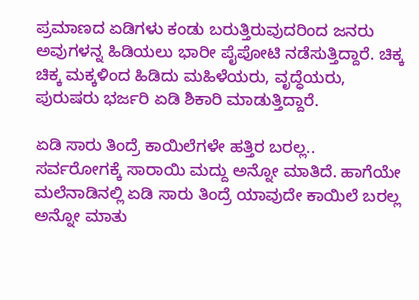ಪ್ರಮಾಣದ ಏಡಿಗಳು ಕಂಡು ಬರುತ್ತಿರುವುದರಿಂದ ಜನರು ಅವುಗಳನ್ನ ಹಿಡಿಯಲು ಭಾರೀ ಪೈಪೋಟಿ ನಡೆಸುತ್ತಿದ್ದಾರೆ. ಚಿಕ್ಕ ಚಿಕ್ಕ ಮಕ್ಕಳಿಂದ ಹಿಡಿದು ಮಹಿಳೆಯರು, ವೃದ್ಧೆಯರು, ಪುರುಷರು ಭರ್ಜರಿ ಏಡಿ ಶಿಕಾರಿ ಮಾಡುತ್ತಿದ್ದಾರೆ.

ಏಡಿ ಸಾರು ತಿಂದ್ರೆ ಕಾಯಿಲೆಗಳೇ ಹತ್ತಿರ ಬರಲ್ಲ..
ಸರ್ವರೋಗಕ್ಕೆ ಸಾರಾಯಿ ಮದ್ದು ಅನ್ನೋ ಮಾತಿದೆ. ಹಾಗೆಯೇ ಮಲೆನಾಡಿನಲ್ಲಿ ಏಡಿ ಸಾರು ತಿಂದ್ರೆ ಯಾವುದೇ ಕಾಯಿಲೆ ಬರಲ್ಲ ಅನ್ನೋ ಮಾತು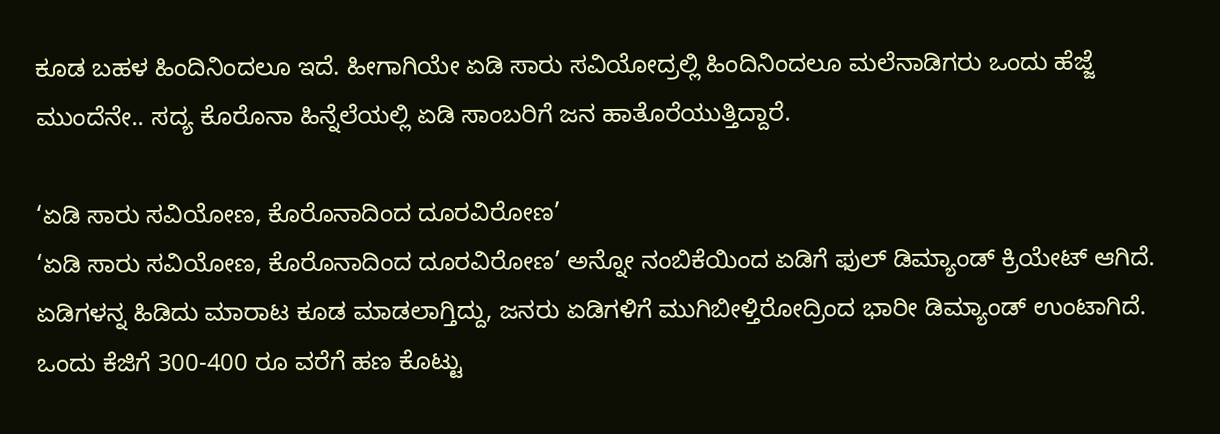ಕೂಡ ಬಹಳ ಹಿಂದಿನಿಂದಲೂ ಇದೆ. ಹೀಗಾಗಿಯೇ ಏಡಿ ಸಾರು ಸವಿಯೋದ್ರಲ್ಲಿ ಹಿಂದಿನಿಂದಲೂ ಮಲೆನಾಡಿಗರು ಒಂದು ಹೆಜ್ಜೆ ಮುಂದೆನೇ.. ಸದ್ಯ ಕೊರೊನಾ ಹಿನ್ನೆಲೆಯಲ್ಲಿ ಏಡಿ ಸಾಂಬರಿಗೆ ಜನ ಹಾತೊರೆಯುತ್ತಿದ್ದಾರೆ.

‘ಏಡಿ ಸಾರು ಸವಿಯೋಣ, ಕೊರೊನಾದಿಂದ ದೂರವಿರೋಣ’
‘ಏಡಿ ಸಾರು ಸವಿಯೋಣ, ಕೊರೊನಾದಿಂದ ದೂರವಿರೋಣ’ ಅನ್ನೋ ನಂಬಿಕೆಯಿಂದ ಏಡಿಗೆ ಫುಲ್ ಡಿಮ್ಯಾಂಡ್ ಕ್ರಿಯೇಟ್ ಆಗಿದೆ. ಏಡಿಗಳನ್ನ ಹಿಡಿದು ಮಾರಾಟ ಕೂಡ ಮಾಡಲಾಗ್ತಿದ್ದು, ಜನರು ಏಡಿಗಳಿಗೆ ಮುಗಿಬೀಳ್ತಿರೋದ್ರಿಂದ ಭಾರೀ ಡಿಮ್ಯಾಂಡ್ ಉಂಟಾಗಿದೆ. ಒಂದು ಕೆಜಿಗೆ 300-400 ರೂ ವರೆಗೆ ಹಣ ಕೊಟ್ಟು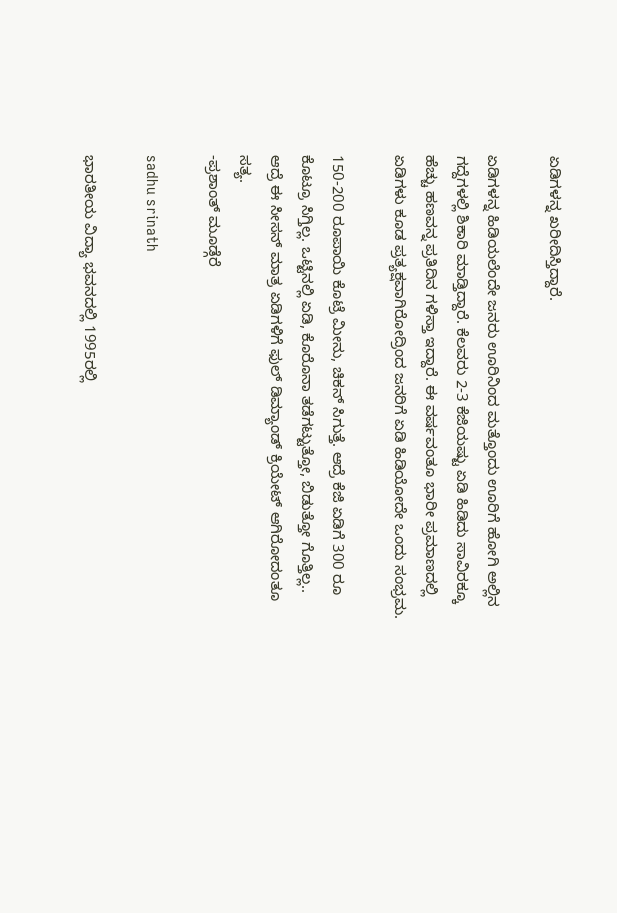ಏಡಿಗಳನ್ನ ಖರೀದಿಸ್ತಿದ್ದಾರೆ.

ಏಡಿಗಳನ್ನ ಹಿಡಿಯಲೆಂದೇ ಜನರು ಊರಿನಿಂದ ಮತ್ತೊಂದು ಊರಿಗೆ ಹೋಗಿ ಅಲ್ಲಿನ ಗದ್ದೆಗಳಲ್ಲಿ ಶಿಕಾರಿ ಮಾಡ್ತಿದ್ದಾರೆ. ಕೆಲವರು 2-3 ಕೆಜಿಯಷ್ಟು ಏಡಿ ಹಿಡಿದು ಸಾವಿರಕ್ಕೂ ಹೆಚ್ಚು ಹಣವನ್ನ ಪ್ರತಿದಿನ ಗಳಿಸ್ತಾ ಇದ್ದಾರೆ. ಈ ವರ್ಷವಂತೂ ಭಾರೀ ಪ್ರಮಾಣದಲ್ಲಿ ಏಡಿಗಳು ಕೂಡ ಪ್ರತ್ಯಕ್ಷವಾಗಿರೋದ್ರಿಂದ ಜನರಿಗೆ ಏಡಿ ಹಿಡಿಯೋದೇ ಒಂದು ಸಂಭ್ರಮ.

150-200 ರೂಪಾಯಿ ಕೊಟ್ರೆ ಮೀನು, ಚಿಕನ್ ಸಿಗುತ್ತೆ. ಆದ್ರೆ ಕೆಜಿ ಏಡಿಗೆ 300 ರೂ ಕೊಟ್ರೂ ಸಿಗ್ತಿಲ್ಲ. ಒಟ್ಟಿನಲ್ಲಿ ಏಡಿ, ಕೊರೊನಾ ತಡೆಗಟ್ಟುತ್ತೋ, ಬಿಡುತ್ತೋ ಗೊತ್ತಿಲ್ಲ.. ಆದ್ರೆ ಈ ಸೀಸನ್ ಮಾತ್ರ ಏಡಿಗಳಿಗೆ ಫುಲ್ ಡಿಮ್ಯಾಂಡ್ ಕ್ರಿಯೇಟ್ ಆಗಿರೋದಂತೂ ಸತ್ಯ.
-ಪ್ರಶಾಂತ್ ಮೂಡ್ಗೆರೆ

sadhu srinath

ಭಾರತೀಯ ವಿದ್ಯಾ ಭವನದಲ್ಲಿ 1995ರಲ್ಲಿ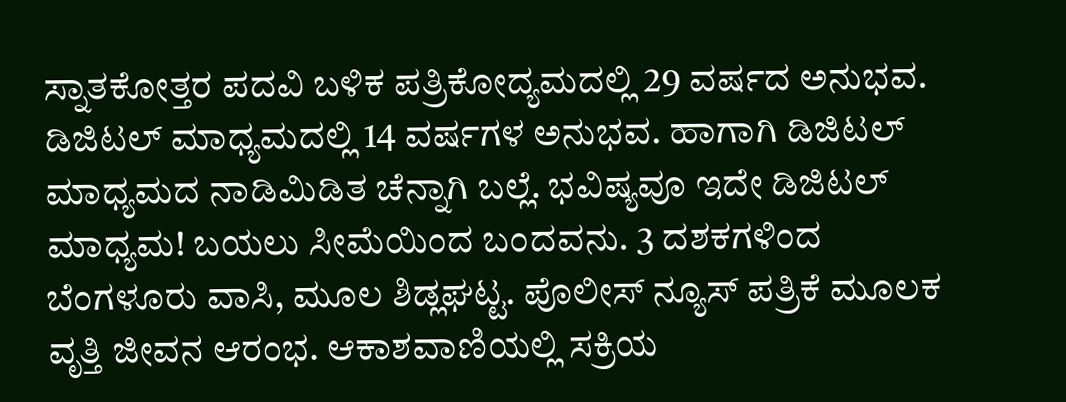ಸ್ನಾತಕೋತ್ತರ ಪದವಿ ಬಳಿಕ ಪತ್ರಿಕೋದ್ಯಮದಲ್ಲಿ 29 ವರ್ಷದ ಅನುಭವ. ಡಿಜಿಟಲ್ ಮಾಧ್ಯಮದಲ್ಲಿ 14 ವರ್ಷಗಳ ಅನುಭವ. ಹಾಗಾಗಿ ಡಿಜಿಟಲ್ ಮಾಧ್ಯಮದ ನಾಡಿಮಿಡಿತ ಚೆನ್ನಾಗಿ ಬಲ್ಲೆ. ಭವಿಷ್ಯವೂ ಇದೇ ಡಿಜಿಟಲ್ ಮಾಧ್ಯಮ! ಬಯಲು ಸೀಮೆಯಿಂದ ಬಂದವನು. 3 ದಶಕಗಳಿಂದ ಬೆಂಗಳೂರು ವಾಸಿ, ಮೂಲ ಶಿಡ್ಲಘಟ್ಟ. ಪೊಲೀಸ್ ನ್ಯೂಸ್ ಪತ್ರಿಕೆ ಮೂಲಕ ವೃತ್ತಿ ಜೀವನ ಆರಂಭ. ಆಕಾಶವಾಣಿಯಲ್ಲಿ ಸಕ್ರಿಯ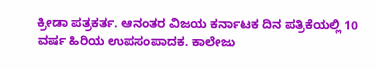ಕ್ರೀಡಾ ಪತ್ರಕರ್ತ. ಆನಂತರ ವಿಜಯ ಕರ್ನಾಟಕ ದಿನ ಪತ್ರಿಕೆಯಲ್ಲಿ 10 ವರ್ಷ ಹಿರಿಯ ಉಪಸಂಪಾದಕ. ಕಾಲೇಜು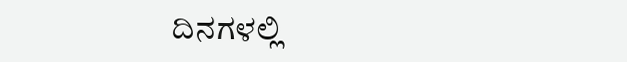ದಿನಗಳಲ್ಲಿ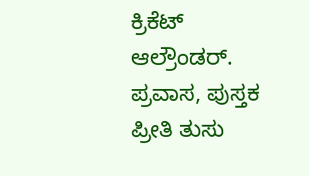ಕ್ರಿಕೆಟ್ ಆಲ್ರೌಂಡರ್. ಪ್ರವಾಸ, ಪುಸ್ತಕ ಪ್ರೀತಿ ತುಸು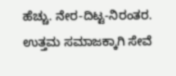ಹೆಚ್ಚು. ನೇರ-ದಿಟ್ಟ-ನಿರಂತರ. ಉತ್ತಮ ಸಮಾಜಕ್ಕಾಗಿ ಸೇವೆ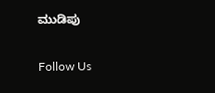ಮುಡಿಪು

Follow Us